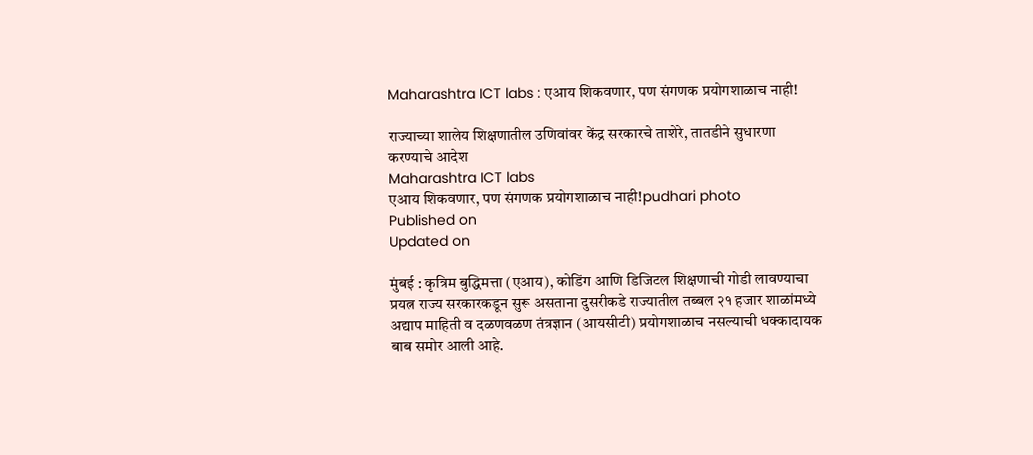Maharashtra ICT labs : एआय शिकवणार, पण संगणक प्रयोगशाळाच नाही!

राज्याच्या शालेय शिक्षणातील उणिवांवर केंद्र सरकारचे ताशेरे, तातडीने सुधारणा करण्याचे आदेश
Maharashtra ICT labs
एआय शिकवणार, पण संगणक प्रयोगशाळाच नाही!pudhari photo
Published on
Updated on

मुंबई : कृत्रिम बुद्धिमत्ता (एआय), कोडिंग आणि डिजिटल शिक्षणाची गोडी लावण्याचा प्रयत्न राज्य सरकारकडून सुरू असताना दुसरीकडे राज्यातील तब्बल २१ हजार शाळांमध्ये अद्याप माहिती व दळणवळण तंत्रज्ञान (आयसीटी) प्रयोगशाळाच नसल्याची धक्कादायक बाब समोर आली आहे.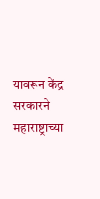यावरून केंद्र सरकारने महाराष्ट्राच्या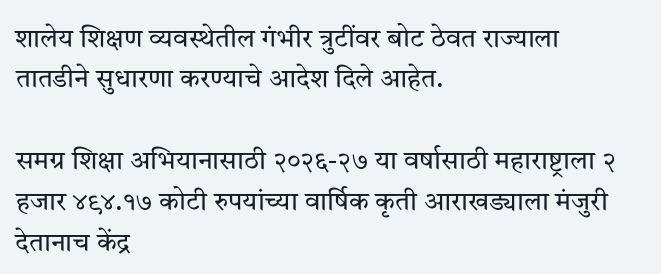शालेय शिक्षण व्यवस्थेतील गंभीर त्रुटींवर बोट ठेवत राज्याला तातडीने सुधारणा करण्याचे आदेश दिले आहेत.

समग्र शिक्षा अभियानासाठी २०२६-२७ या वर्षासाठी महाराष्ट्राला २ हजार ४९४.१७ कोटी रुपयांच्या वार्षिक कृती आराखड्याला मंजुरी देतानाच केंद्र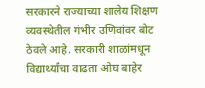सरकारने राज्याच्या शालेय शिक्षण व्यवस्थेतील गंभीर उणिवांवर बोट ठेवले आहे. सरकारी शाळांमधून विद्यार्थ्यांचा वाढता ओघ बाहेर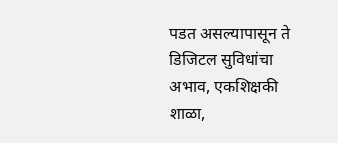पडत असल्यापासून ते डिजिटल सुविधांचा अभाव, एकशिक्षकी शाळा,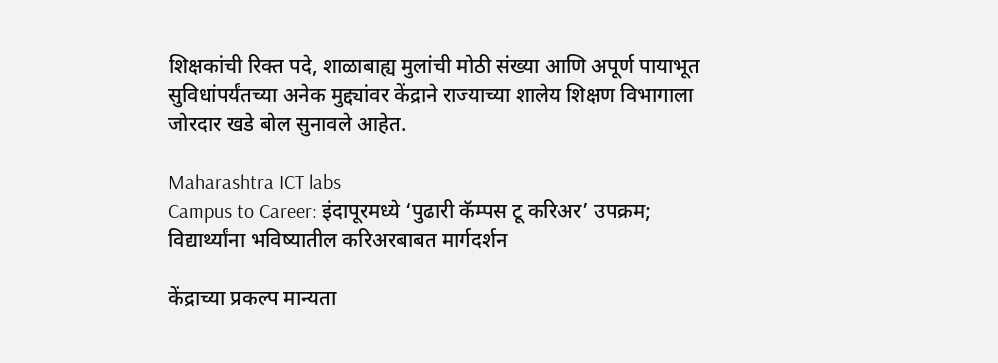शिक्षकांची रिक्त पदे, शाळाबाह्य मुलांची मोठी संख्या आणि अपूर्ण पायाभूत सुविधांपर्यंतच्या अनेक मुद्द्यांवर केंद्राने राज्याच्या शालेय शिक्षण विभागाला जोरदार खडे बोल सुनावले आहेत.

Maharashtra ICT labs
Campus to Career: इंदापूरमध्ये ‘पुढारी कॅम्पस टू करिअर’ उपक्रम; विद्यार्थ्यांना भविष्यातील करिअरबाबत मार्गदर्शन

केंद्राच्या प्रकल्प मान्यता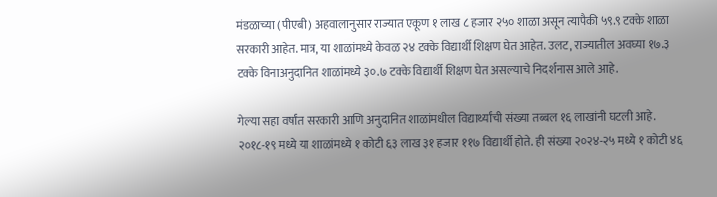मंडळाच्या (पीएबी) अहवालानुसार राज्यात एकूण १ लाख ८ हजार २५० शाळा असून त्यापैकी ५९.९ टक्के शाळा सरकारी आहेत. मात्र, या शाळांमध्ये केवळ २४ टक्के विद्यार्थी शिक्षण घेत आहेत. उलट, राज्यातील अवघ्या १७.३ टक्के विनाअनुदानित शाळांमध्ये ३०.७ टक्के विद्यार्थी शिक्षण घेत असल्याचे निदर्शनास आले आहे.

गेल्या सहा वर्षांत सरकारी आणि अनुदानित शाळांमधील विद्यार्थ्यांची संख्या तब्बल १६ लाखांनी घटली आहे. २०१८-१९ मध्ये या शाळांमध्ये १ कोटी ६३ लाख ३१ हजार ११७ विद्यार्थी होते. ही संख्या २०२४-२५ मध्ये १ कोटी ४६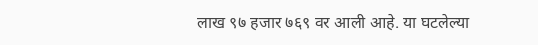लाख ९७ हजार ७६९ वर आली आहे. या घटलेल्या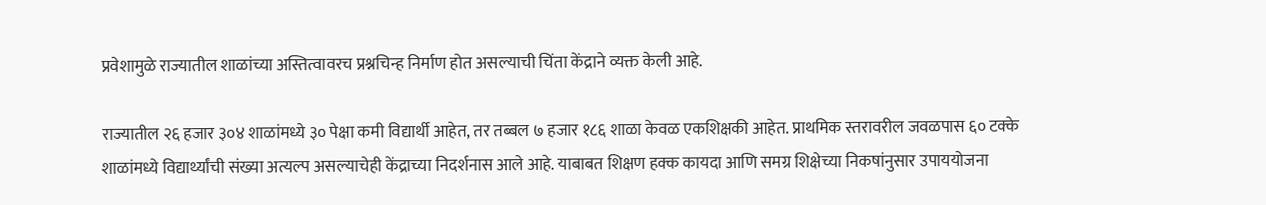प्रवेशामुळे राज्यातील शाळांच्या अस्तित्वावरच प्रश्नचिन्ह निर्माण होत असल्याची चिंता केंद्राने व्यक्त केली आहे.

राज्यातील २६ हजार ३०४ शाळांमध्ये ३० पेक्षा कमी विद्यार्थी आहेत, तर तब्बल ७ हजार १८६ शाळा केवळ एकशिक्षकी आहेत. प्राथमिक स्तरावरील जवळपास ६० टक्के शाळांमध्ये विद्यार्थ्यांची संख्या अत्यल्प असल्याचेही केंद्राच्या निदर्शनास आले आहे. याबाबत शिक्षण हक्क कायदा आणि समग्र शिक्षेच्या निकषांनुसार उपाययोजना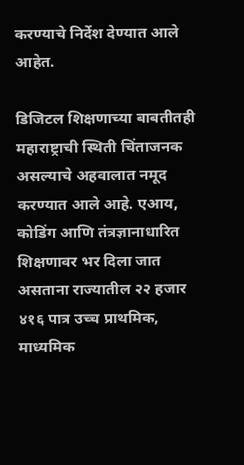करण्याचे निर्देश देण्यात आले आहेत.

डिजिटल शिक्षणाच्या बाबतीतही महाराष्ट्राची स्थिती चिंताजनक असल्याचे अहवालात नमूद करण्यात आले आहे. एआय, कोडिंग आणि तंत्रज्ञानाधारित शिक्षणावर भर दिला जात असताना राज्यातील २२ हजार ४१६ पात्र उच्च प्राथमिक, माध्यमिक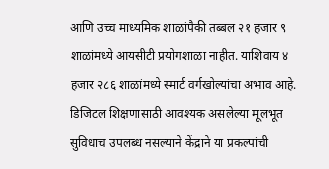आणि उच्च माध्यमिक शाळांपैकी तब्बल २१ हजार ९ शाळांमध्ये आयसीटी प्रयोगशाळा नाहीत. याशिवाय ४ हजार २८६ शाळांमध्ये स्मार्ट वर्गखोल्यांचा अभाव आहे. डिजिटल शिक्षणासाठी आवश्यक असलेल्या मूलभूत सुविधाच उपलब्ध नसल्याने केंद्राने या प्रकल्पांची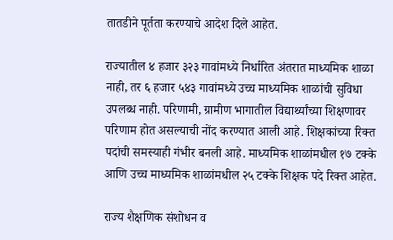तातडीने पूर्तता करण्याचे आदेश दिले आहेत.

राज्यातील ४ हजार ३२३ गावांमध्ये निर्धारित अंतरात माध्यमिक शाळा नाही, तर ६ हजार ५४३ गावांमध्ये उच्च माध्यमिक शाळांची सुविधा उपलब्ध नाही. परिणामी, ग्रामीण भागातील विद्यार्थ्यांच्या शिक्षणावर परिणाम होत असल्याची नोंद करण्यात आली आहे. शिक्षकांच्या रिक्त पदांची समस्याही गंभीर बनली आहे. माध्यमिक शाळांमधील १७ टक्के आणि उच्च माध्यमिक शाळांमधील २५ टक्के शिक्षक पदे रिक्त आहेत.

राज्य शैक्षणिक संशोधन व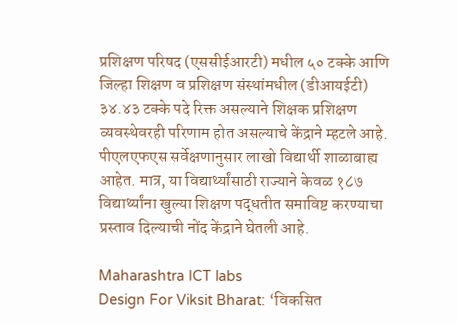प्रशिक्षण परिषद (एससीईआरटी) मधील ५० टक्के आणि जिल्हा शिक्षण व प्रशिक्षण संस्थांमधील (डीआयईटी) ३४.४३ टक्के पदे रिक्त असल्याने शिक्षक प्रशिक्षण व्यवस्थेवरही परिणाम होत असल्याचे केंद्राने म्हटले आहे. पीएलएफएस सर्वेक्षणानुसार लाखो विद्यार्थी शाळाबाह्य आहेत. मात्र, या विद्यार्थ्यांसाठी राज्याने केवळ १८७ विद्यार्थ्यांना खुल्या शिक्षण पद्धतीत समाविष्ट करण्याचा प्रस्ताव दिल्याची नोंद केंद्राने घेतली आहे.

Maharashtra ICT labs
Design For Viksit Bharat: ‘विकसित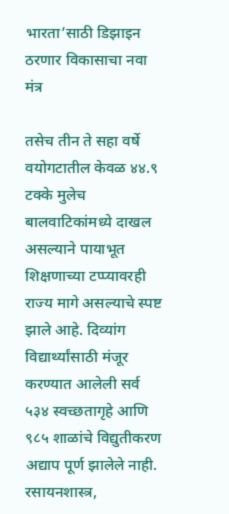भारता’साठी डिझाइन ठरणार विकासाचा नवा मंत्र

तसेच तीन ते सहा वर्षे वयोगटातील केवळ ४४.९ टक्के मुलेच बालवाटिकांमध्ये दाखल असल्याने पायाभूत शिक्षणाच्या टप्प्यावरही राज्य मागे असल्याचे स्पष्ट झाले आहे. दिव्यांग विद्यार्थ्यांसाठी मंजूर करण्यात आलेली सर्व ५३४ स्वच्छतागृहे आणि ९८५ शाळांचे विद्युतीकरण अद्याप पूर्ण झालेले नाही. रसायनशास्त्र,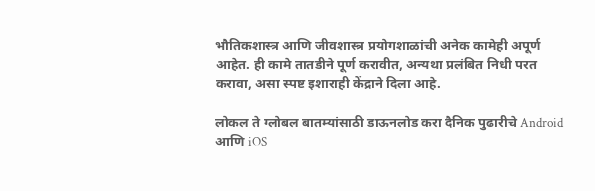भौतिकशास्त्र आणि जीवशास्त्र प्रयोगशाळांची अनेक कामेही अपूर्ण आहेत. ही कामे तातडीने पूर्ण करावीत, अन्यथा प्रलंबित निधी परत करावा, असा स्पष्ट इशाराही केंद्राने दिला आहे.

लोकल ते ग्लोबल बातम्यांसाठी डाऊनलोड करा दैनिक पुढारीचे Android आणि iOS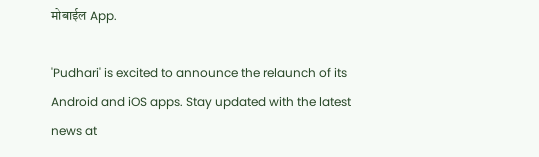मोबाईल App.

'Pudhari' is excited to announce the relaunch of its Android and iOS apps. Stay updated with the latest news at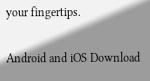your fingertips.

Android and iOS Download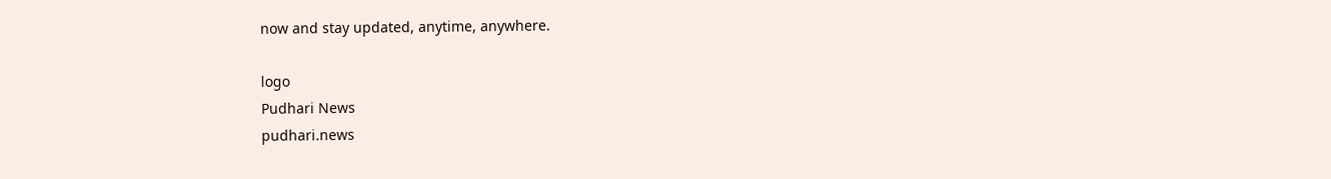now and stay updated, anytime, anywhere.

logo
Pudhari News
pudhari.news